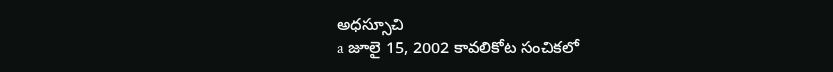అధస్సూచి
a జూలై 15, 2002 కావలికోట సంచికలో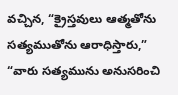వచ్చిన, “క్రైస్తవులు ఆత్మతోను సత్యముతోను ఆరాధిస్తారు,” “వారు సత్యమును అనుసరించి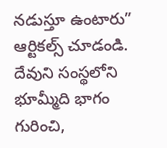నడుస్తూ ఉంటారు” ఆర్టికల్స్ చూడండి. దేవుని సంస్థలోని భూమ్మీది భాగం గురించి,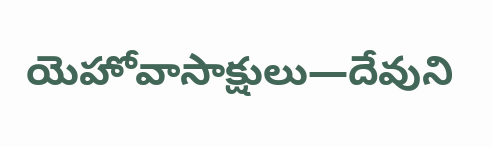యెహోవాసాక్షులు—దేవుని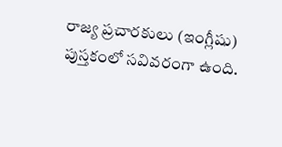రాజ్య ప్రచారకులు (ఇంగ్లీషు) పుస్తకంలో సవివరంగా ఉంది.